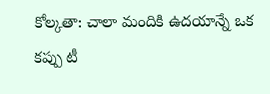కోల్కతా: చాలా మందికి ఉదయాన్నే ఒక కప్పు టీ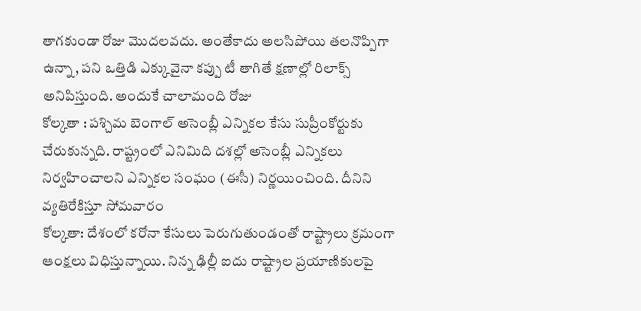తాగకుండా రోజు మొదలవదు. అంతేకాదు అలసిపోయి తలనొప్పిగా ఉన్నా, పని ఒత్తిడి ఎక్కువైనా కప్పు టీ తాగితే క్షణాల్లో రిలాక్స్ అనిపిస్తుంది. అందుకే చాలామంది రోజు
కోల్కతా : పశ్చిమ బెంగాల్ అసెంబ్లీ ఎన్నికల కేసు సుప్రీంకోర్టుకు చేరుకున్నది. రాష్ట్రంలో ఎనిమిది దశల్లో అసెంబ్లీ ఎన్నికలు నిర్వహించాలని ఎన్నికల సంఘం (ఈసీ) నిర్ణయించింది. దీనిని వ్యతిరేకిస్తూ సోమవారం
కోల్కతా: దేశంలో కరోనా కేసులు పెరుగుతుండంతో రాష్ట్రాలు క్రమంగా ఆంక్షలు విధిస్తున్నాయి. నిన్న ఢిల్లీ ఐదు రాష్ట్రాల ప్రయాణికులపై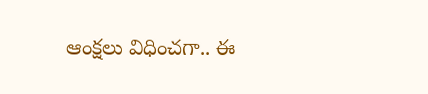ఆంక్షలు విధించగా.. ఈ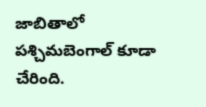జాబితాలో పశ్చిమబెంగాల్ కూడా చేరింది.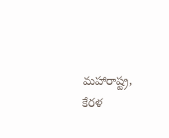మహారాష్ట్ర, కేరళ